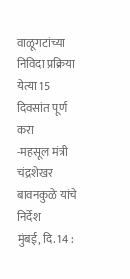वाळूगटांच्या निविदा प्रक्रिया येत्या 15 दिवसांत पूर्ण करा
-महसूल मंत्री चंद्रशेखर बावनकुळे यांचे निर्देश
मुंबई, दि. 14 :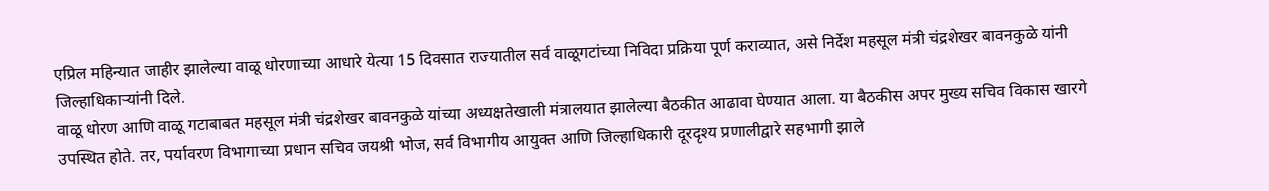एप्रिल महिन्यात जाहीर झालेल्या वाळू धोरणाच्या आधारे येत्या 15 दिवसात राज्यातील सर्व वाळूगटांच्या निविदा प्रक्रिया पूर्ण कराव्यात, असे निर्देश महसूल मंत्री चंद्रशेखर बावनकुळे यांनी जिल्हाधिकाऱ्यांनी दिले.
वाळू धोरण आणि वाळू गटाबाबत महसूल मंत्री चंद्रशेखर बावनकुळे यांच्या अध्यक्षतेखाली मंत्रालयात झालेल्या बैठकीत आढावा घेण्यात आला. या बैठकीस अपर मुख्य सचिव विकास खारगे उपस्थित होते. तर, पर्यावरण विभागाच्या प्रधान सचिव जयश्री भोज, सर्व विभागीय आयुक्त आणि जिल्हाधिकारी दूरदृश्य प्रणालीद्वारे सहभागी झाले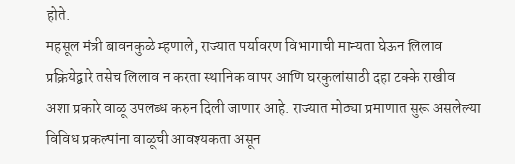होते.
महसूल मंत्री बावनकुळे म्हणाले, राज्यात पर्यावरण विभागाची मान्यता घेऊन लिलाव प्रक्रियेद्वारे तसेच लिलाव न करता स्थानिक वापर आणि घरकुलांसाठी दहा टक्के राखीव अशा प्रकारे वाळू उपलब्ध करुन दिली जाणार आहे. राज्यात मोठ्या प्रमाणात सुरू असलेल्या विविध प्रकल्पांना वाळूची आवश्यकता असून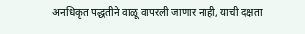अनधिकृत पद्धतीने वाळू वापरली जाणार नाही, याची दक्षता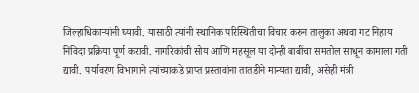जिल्हाधिकाऱ्यांनी घ्यावी. यासाठी त्यांनी स्थानिक परिस्थितीचा विचार करुन तालुका अथवा गट निहाय निविदा प्रक्रिया पूर्ण करावी. नागरिकांची सोय आणि महसूल या दोन्ही बाबींचा समतोल साधून कामाला गती द्यावी. पर्यावरण विभागाने त्यांच्याकडे प्राप्त प्रस्तावांना तातडीने मान्यता द्यावी, असेही मंत्री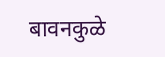बावनकुळे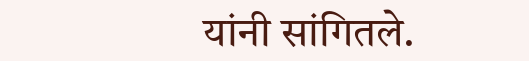यांनी सांगितले.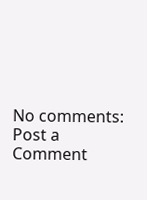No comments:
Post a Comment